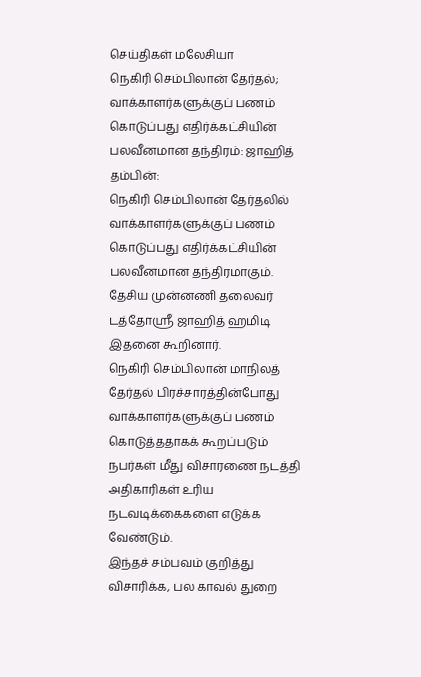செய்திகள் மலேசியா
நெகிரி செம்பிலான் தேர்தல்; வாக்காளர்களுக்குப் பணம் கொடுப்பது எதிர்க்கட்சியின் பலவீனமான தந்திரம்: ஜாஹித்
தம்பின்:
நெகிரி செம்பிலான் தேர்தலில் வாக்காளர்களுக்குப் பணம் கொடுப்பது எதிர்க்கட்சியின் பலவீனமான தந்திரமாகும்.
தேசிய முன்னணி தலைவர் டத்தோஸ்ரீ ஜாஹித் ஹமிடி இதனை கூறினார்.
நெகிரி செம்பிலான் மாநிலத் தேர்தல் பிரச்சாரத்தின்போது வாக்காளர்களுக்குப் பணம் கொடுத்ததாகக் கூறப்படும் நபர்கள் மீது விசாரணை நடத்தி அதிகாரிகள் உரிய நடவடிக்கைகளை எடுக்க வேண்டும்.
இந்தச் சம்பவம் குறித்து விசாரிக்க, பல காவல் துறை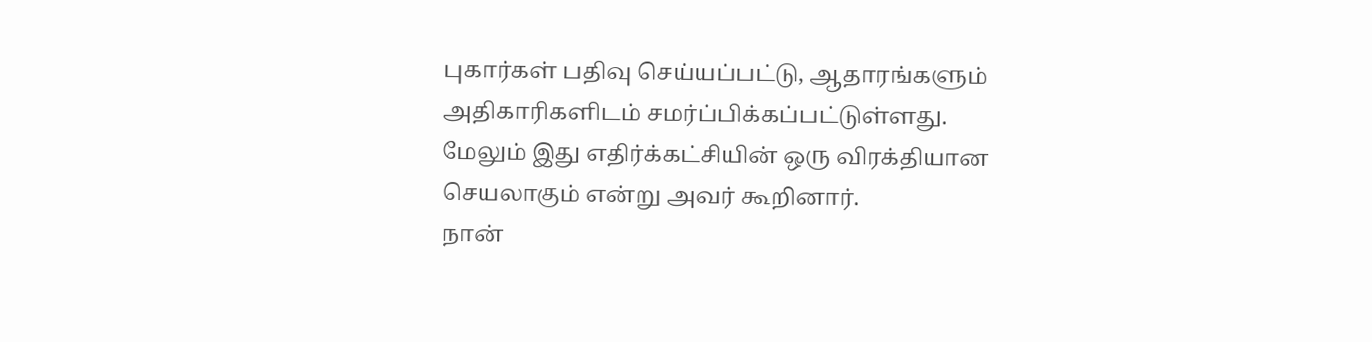புகார்கள் பதிவு செய்யப்பட்டு, ஆதாரங்களும் அதிகாரிகளிடம் சமர்ப்பிக்கப்பட்டுள்ளது.
மேலும் இது எதிர்க்கட்சியின் ஒரு விரக்தியான செயலாகும் என்று அவர் கூறினார்.
நான்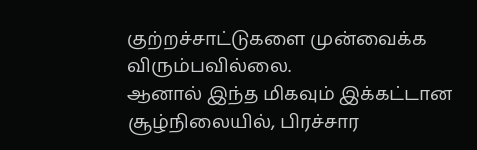குற்றச்சாட்டுகளை முன்வைக்க விரும்பவில்லை.
ஆனால் இந்த மிகவும் இக்கட்டான சூழ்நிலையில், பிரச்சார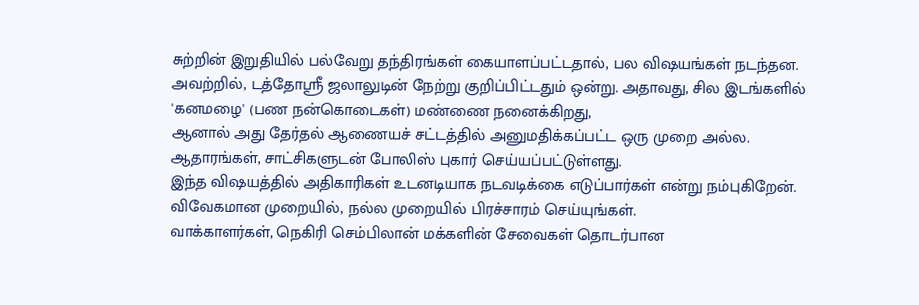சுற்றின் இறுதியில் பல்வேறு தந்திரங்கள் கையாளப்பட்டதால், பல விஷயங்கள் நடந்தன.
அவற்றில், டத்தோஸ்ரீ ஜலாலுடின் நேற்று குறிப்பிட்டதும் ஒன்று. அதாவது, சில இடங்களில் 'கனமழை' (பண நன்கொடைகள்) மண்ணை நனைக்கிறது,
ஆனால் அது தேர்தல் ஆணையச் சட்டத்தில் அனுமதிக்கப்பட்ட ஒரு முறை அல்ல.
ஆதாரங்கள், சாட்சிகளுடன் போலிஸ் புகார் செய்யப்பட்டுள்ளது.
இந்த விஷயத்தில் அதிகாரிகள் உடனடியாக நடவடிக்கை எடுப்பார்கள் என்று நம்புகிறேன்.
விவேகமான முறையில், நல்ல முறையில் பிரச்சாரம் செய்யுங்கள்.
வாக்காளர்கள், நெகிரி செம்பிலான் மக்களின் சேவைகள் தொடர்பான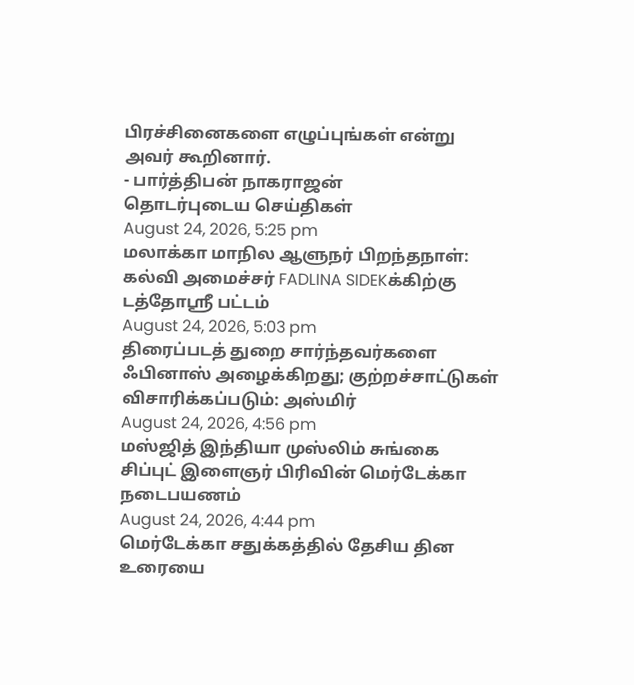பிரச்சினைகளை எழுப்புங்கள் என்று அவர் கூறினார்.
- பார்த்திபன் நாகராஜன்
தொடர்புடைய செய்திகள்
August 24, 2026, 5:25 pm
மலாக்கா மாநில ஆளுநர் பிறந்தநாள்: கல்வி அமைச்சர் FADLINA SIDEKக்கிற்கு டத்தோஸ்ரீ பட்டம்
August 24, 2026, 5:03 pm
திரைப்படத் துறை சார்ந்தவர்களை ஃபினாஸ் அழைக்கிறது; குற்றச்சாட்டுகள் விசாரிக்கப்படும்: அஸ்மிர்
August 24, 2026, 4:56 pm
மஸ்ஜித் இந்தியா முஸ்லிம் சுங்கை சிப்புட் இளைஞர் பிரிவின் மெர்டேக்கா நடைபயணம்
August 24, 2026, 4:44 pm
மெர்டேக்கா சதுக்கத்தில் தேசிய தின உரையை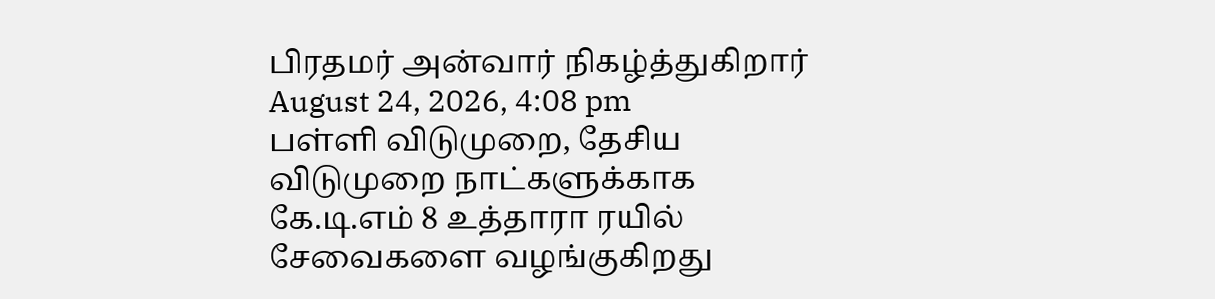பிரதமர் அன்வார் நிகழ்த்துகிறார்
August 24, 2026, 4:08 pm
பள்ளி விடுமுறை, தேசிய விடுமுறை நாட்களுக்காக கே.டி.எம் 8 உத்தாரா ரயில் சேவைகளை வழங்குகிறது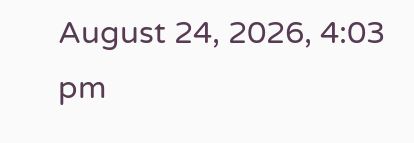August 24, 2026, 4:03 pm